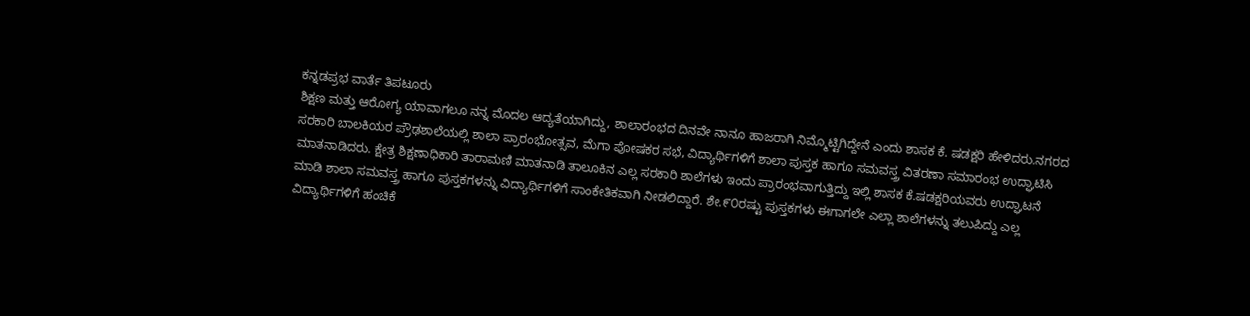ಕನ್ನಡಪ್ರಭ ವಾರ್ತೆ ತಿಪಟೂರು
ಶಿಕ್ಷಣ ಮತ್ತು ಆರೋಗ್ಯ ಯಾವಾಗಲೂ ನನ್ನ ಮೊದಲ ಆದ್ಯತೆಯಾಗಿದ್ದು, ಶಾಲಾರಂಭದ ದಿನವೇ ನಾನೂ ಹಾಜರಾಗಿ ನಿಮ್ಮೊಟ್ಟಿಗಿದ್ದೇನೆ ಎಂದು ಶಾಸಕ ಕೆ. ಷಡಕ್ಷರಿ ಹೇಳಿದರು.ನಗರದ ಸರಕಾರಿ ಬಾಲಕಿಯರ ಪ್ರೌಢಶಾಲೆಯಲ್ಲಿ ಶಾಲಾ ಪ್ರಾರಂಭೋತ್ಸವ, ಮೆಗಾ ಪೋಷಕರ ಸಭೆ, ವಿದ್ಯಾರ್ಥಿಗಳಿಗೆ ಶಾಲಾ ಪುಸ್ತಕ ಹಾಗೂ ಸಮವಸ್ತ್ರ ವಿತರಣಾ ಸಮಾರಂಭ ಉದ್ಘಾಟಿಸಿ ಮಾತನಾಡಿದರು. ಕ್ಷೇತ್ರ ಶಿಕ್ಷಣಾಧಿಕಾರಿ ತಾರಾಮಣಿ ಮಾತನಾಡಿ ತಾಲೂಕಿನ ಎಲ್ಲ ಸರಕಾರಿ ಶಾಲೆಗಳು ಇಂದು ಪ್ರಾರಂಭವಾಗುತ್ತಿದ್ದು ಇಲ್ಲಿ ಶಾಸಕ ಕೆ.ಷಡಕ್ಷರಿಯವರು ಉದ್ಘಾಟನೆ ಮಾಡಿ ಶಾಲಾ ಸಮವಸ್ತ್ರ ಹಾಗೂ ಪುಸ್ತಕಗಳನ್ನು ವಿದ್ಯಾರ್ಥಿಗಳಿಗೆ ಸಾಂಕೇತಿಕವಾಗಿ ನೀಡಲಿದ್ದಾರೆ. ಶೇ.೯೦ರಷ್ಟು ಪುಸ್ತಕಗಳು ಈಗಾಗಲೇ ಎಲ್ಲಾ ಶಾಲೆಗಳನ್ನು ತಲುಪಿದ್ದು ಎಲ್ಲ ವಿದ್ಯಾರ್ಥಿಗಳಿಗೆ ಹಂಚಿಕೆ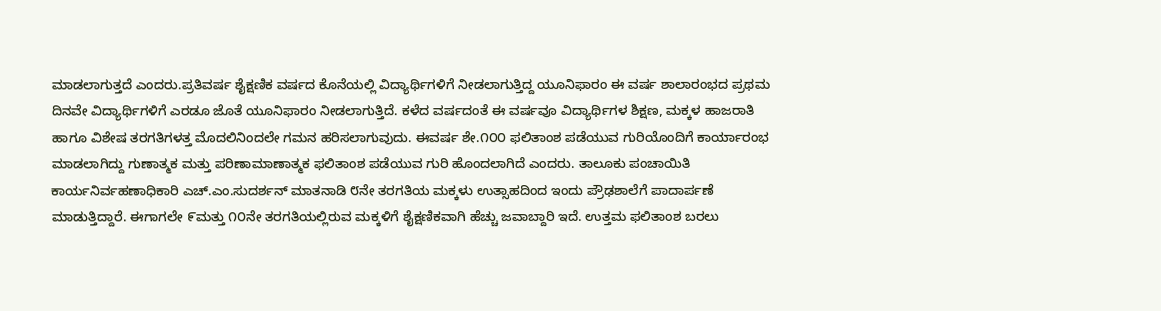ಮಾಡಲಾಗುತ್ತದೆ ಎಂದರು.ಪ್ರತಿವರ್ಷ ಶೈಕ್ಷಣಿಕ ವರ್ಷದ ಕೊನೆಯಲ್ಲಿ ವಿದ್ಯಾರ್ಥಿಗಳಿಗೆ ನೀಡಲಾಗುತ್ತಿದ್ದ ಯೂನಿಫಾರಂ ಈ ವರ್ಷ ಶಾಲಾರಂಭದ ಪ್ರಥಮ ದಿನವೇ ವಿದ್ಯಾರ್ಥಿಗಳಿಗೆ ಎರಡೂ ಜೊತೆ ಯೂನಿಫಾರಂ ನೀಡಲಾಗುತ್ತಿದೆ. ಕಳೆದ ವರ್ಷದಂತೆ ಈ ವರ್ಷವೂ ವಿದ್ಯಾರ್ಥಿಗಳ ಶಿಕ್ಷಣ, ಮಕ್ಕಳ ಹಾಜರಾತಿ ಹಾಗೂ ವಿಶೇಷ ತರಗತಿಗಳತ್ತ ಮೊದಲಿನಿಂದಲೇ ಗಮನ ಹರಿಸಲಾಗುವುದು. ಈವರ್ಷ ಶೇ.೧೦೦ ಫಲಿತಾಂಶ ಪಡೆಯುವ ಗುರಿಯೊಂದಿಗೆ ಕಾರ್ಯಾರಂಭ ಮಾಡಲಾಗಿದ್ದು ಗುಣಾತ್ಮಕ ಮತ್ತು ಪರಿಣಾಮಾಣಾತ್ಮಕ ಫಲಿತಾಂಶ ಪಡೆಯುವ ಗುರಿ ಹೊಂದಲಾಗಿದೆ ಎಂದರು. ತಾಲೂಕು ಪಂಚಾಯಿತಿ ಕಾರ್ಯನಿರ್ವಹಣಾಧಿಕಾರಿ ಎಚ್.ಎಂ.ಸುದರ್ಶನ್ ಮಾತನಾಡಿ ೮ನೇ ತರಗತಿಯ ಮಕ್ಕಳು ಉತ್ಸಾಹದಿಂದ ಇಂದು ಪ್ರೌಢಶಾಲೆಗೆ ಪಾದಾರ್ಪಣೆ ಮಾಡುತ್ತಿದ್ದಾರೆ. ಈಗಾಗಲೇ ೯ಮತ್ತು ೧೦ನೇ ತರಗತಿಯಲ್ಲಿರುವ ಮಕ್ಕಳಿಗೆ ಶೈಕ್ಷಣಿಕವಾಗಿ ಹೆಚ್ಚು ಜವಾಬ್ದಾರಿ ಇದೆ. ಉತ್ತಮ ಫಲಿತಾಂಶ ಬರಲು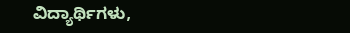ವಿದ್ಯಾರ್ಥಿಗಳು,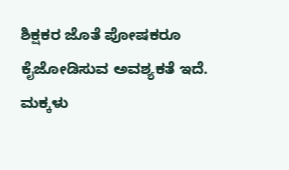ಶಿಕ್ಷಕರ ಜೊತೆ ಪೋಷಕರೂ ಕೈಜೋಡಿಸುವ ಅವಶ್ಯಕತೆ ಇದೆ. ಮಕ್ಕಳು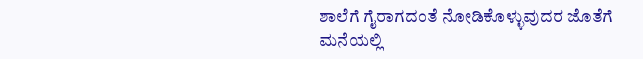ಶಾಲೆಗೆ ಗೈರಾಗದಂತೆ ನೋಡಿಕೊಳ್ಳುವುದರ ಜೊತೆಗೆ ಮನೆಯಲ್ಲಿ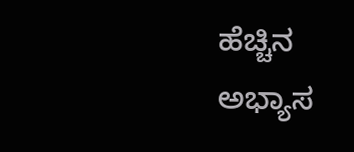ಹೆಚ್ಚಿನ ಅಭ್ಯಾಸ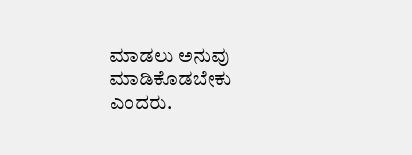ಮಾಡಲು ಅನುವು ಮಾಡಿಕೊಡಬೇಕು ಎಂದರು.